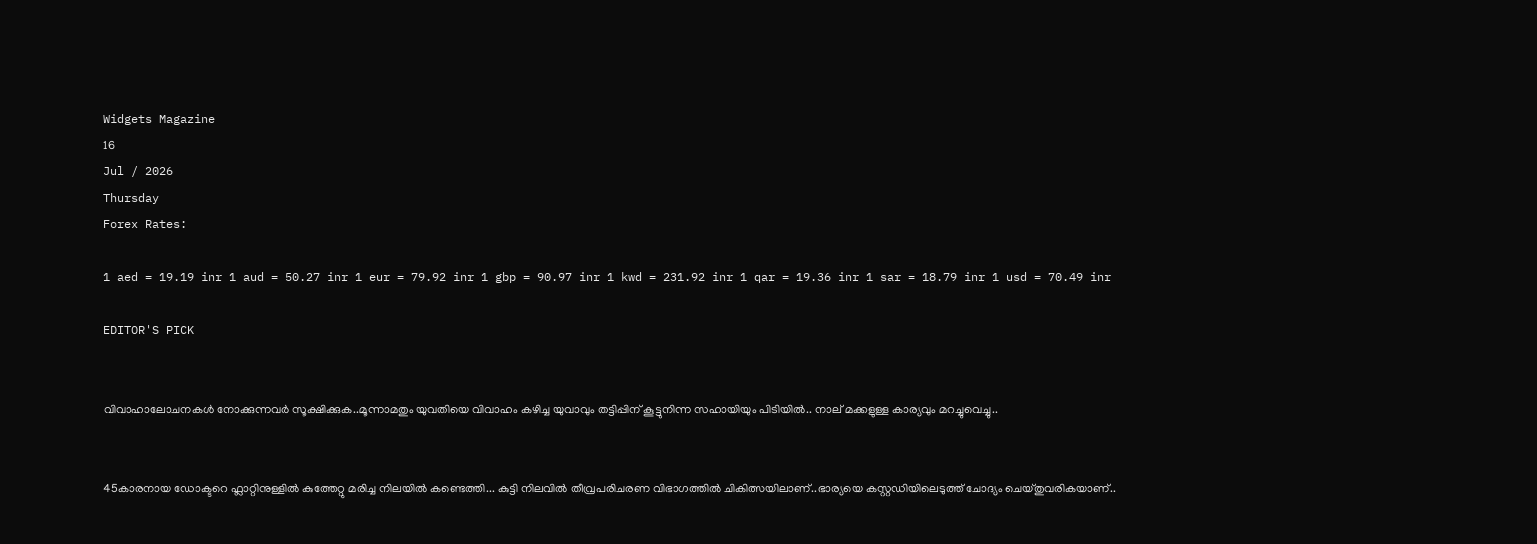Widgets Magazine
16
Jul / 2026
Thursday
Forex Rates:

1 aed = 19.19 inr 1 aud = 50.27 inr 1 eur = 79.92 inr 1 gbp = 90.97 inr 1 kwd = 231.92 inr 1 qar = 19.36 inr 1 sar = 18.79 inr 1 usd = 70.49 inr

EDITOR'S PICK


വിവാഹാലോചനകൾ നോക്കുന്നവർ സൂക്ഷിക്കുക..മൂന്നാമതും യുവതിയെ വിവാഹം കഴിച്ച യുവാവും തട്ടിപ്പിന് കൂട്ടുനിന്ന സഹായിയും പിടിയില്‍.. നാല് മക്കളുള്ള കാര്യവും മറച്ചുവെച്ചു..


45കാരനായ ഡോക്ടറെ ഫ്ലാറ്റിനുള്ളിൽ കുത്തേറ്റു മരിച്ച നിലയിൽ കണ്ടെത്തി... കുട്ടി നിലവിൽ തീവ്രപരിചരണ വിഭാഗത്തിൽ ചികിത്സയിലാണ്..ഭാര്യയെ കസ്റ്റഡിയിലെടുത്ത് ചോദ്യം ചെയ്തുവരികയാണ്..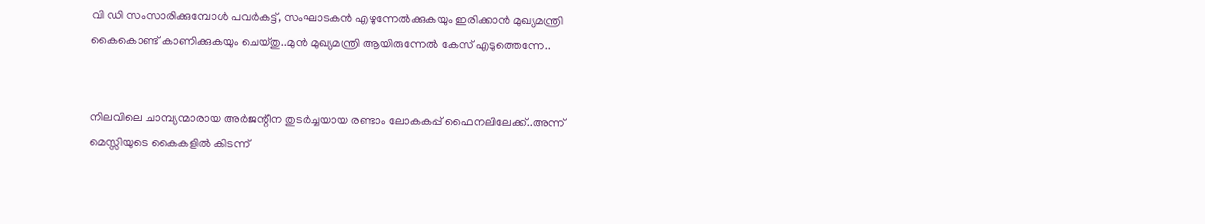വി ഡി സംസാരിക്കുമ്പോൾ പവര്‍കട്ട്, സംഘാടകന്‍ എഴുന്നേല്‍ക്കുകയും ഇരിക്കാന്‍ മുഖ്യമന്ത്രി കൈകൊണ്ട് കാണിക്കുകയും ചെയ്തു..മുൻ മുഖ്യമന്ത്രി ആയിരുന്നേൽ കേസ് എടുത്തെന്നേ..


നിലവിലെ ചാമ്പ്യന്മാരായ അര്‍ജന്റീന തുടര്‍ച്ചയായ രണ്ടാം ലോകകപ്പ് ഫൈനലിലേക്ക്..അന്ന് മെസ്സിയുടെ കൈകളില്‍ കിടന്ന്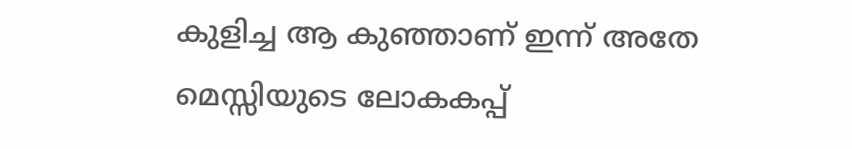കുളിച്ച ആ കുഞ്ഞാണ് ഇന്ന് അതേ മെസ്സിയുടെ ലോകകപ്പ്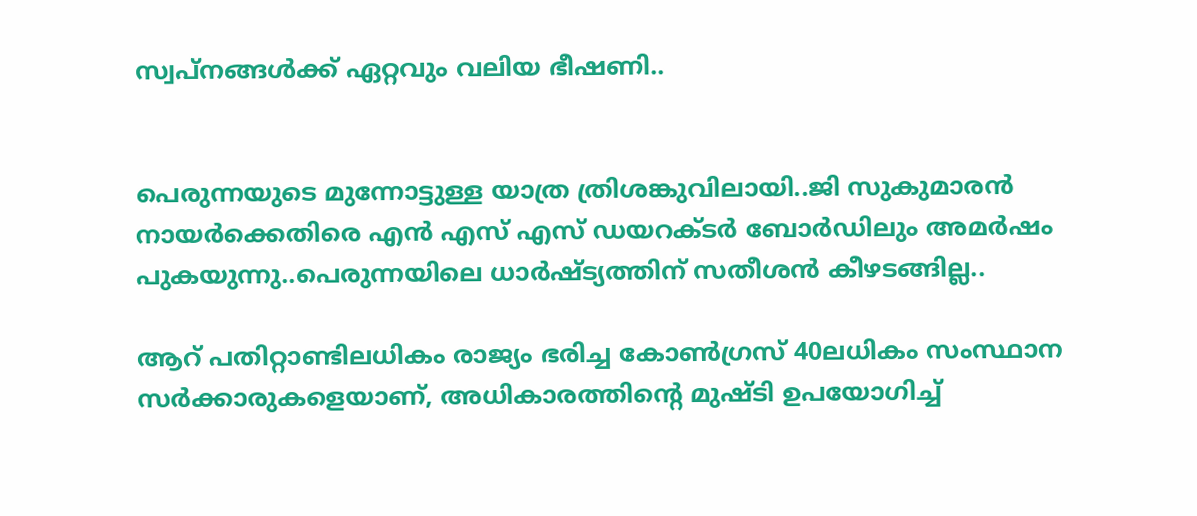സ്വപ്നങ്ങള്‍ക്ക് ഏറ്റവും വലിയ ഭീഷണി..


പെരുന്നയുടെ മുന്നോട്ടുള്ള യാത്ര ത്രിശങ്കുവിലായി..ജി സുകുമാരൻ നായർക്കെതിരെ എൻ എസ് എസ് ഡയറക്ടർ ബോർഡിലും അമർഷം പുകയുന്നു..പെരുന്നയിലെ ധാർഷ്ട്യത്തിന് സതീശൻ കീഴടങ്ങില്ല..

ആറ് പതിറ്റാണ്ടിലധികം രാജ്യം ഭരിച്ച കോണ്‍ഗ്രസ് 40ലധികം സംസ്ഥാന സര്‍ക്കാരുകളെയാണ്, അധികാരത്തിന്റെ മുഷ്ടി ഉപയോഗിച്ച്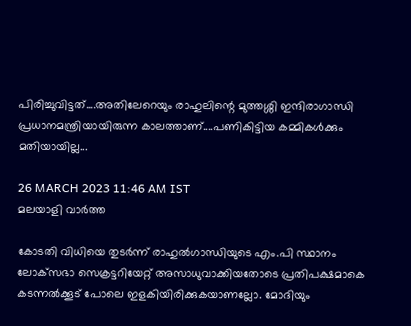പിരിച്ചുവിട്ടത്....അതിലേറെയും രാഹുലിന്റെ മുത്തശ്ശി ഇന്ദിരാഗാന്ധി പ്രധാനമന്ത്രിയായിരുന്ന കാലത്താണ്....പണികിട്ടിയ കമ്മികള്‍ക്കും മതിയായില്ല...

26 MARCH 2023 11:46 AM IST
മലയാളി വാര്‍ത്ത

കോടതി വിധിയെ തുടര്‍ന്ന് രാഹുല്‍ഗാന്ധിയുടെ എം.പി സ്ഥാനം ലോക്‌സഭാ സെക്രട്ടറിയേറ്റ് അസാധുവാക്കിയതോടെ പ്രതിപക്ഷമാകെ കടന്നല്‍ക്കൂട് പോലെ ഇളകിയിരിക്കുകയാണല്ലോ. മോദിയും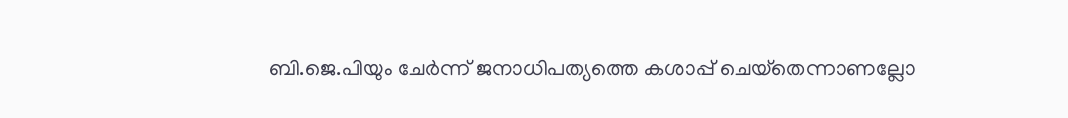ബി.ജെ.പിയും ചേര്‍ന്ന് ജനാധിപത്യത്തെ കശാപ്പ് ചെയ്‌തെന്നാണല്ലോ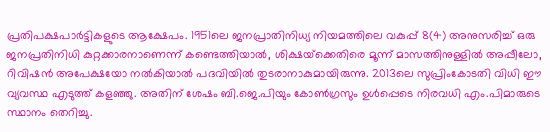പ്രതിപക്ഷപാര്‍ട്ടികളുടെ ആക്ഷേപം. 1951ലെ ജനപ്രാതിനിധ്യ നിയമത്തിലെ വകുപ്പ് 8(4) അനുസരിച്ച് ഒരു ജനപ്രതിനിധി കുറ്റക്കാരനാണെന്ന് കണ്ടെത്തിയാല്‍, ശിക്ഷയ്‌ക്കെതിരെ മൂന്ന് മാസത്തിനുള്ളില്‍ അപ്പീലോ, റിവിഷന്‍ അപേക്ഷയോ നല്‍കിയാല്‍ പദവിയില്‍ തുടരാനാകുമായിരുന്നു. 2013ലെ സുപ്രിംകോടതി വിധി ഈ വ്യവസ്ഥ എടുത്ത് കളഞ്ഞു. അതിന് ശേഷം ബി.ജെ.പിയും കോണ്‍ഗ്രസും ഉള്‍പ്പെടെ നിരവധി എം.പിമാരുടെ സ്ഥാനം തെറിച്ചു.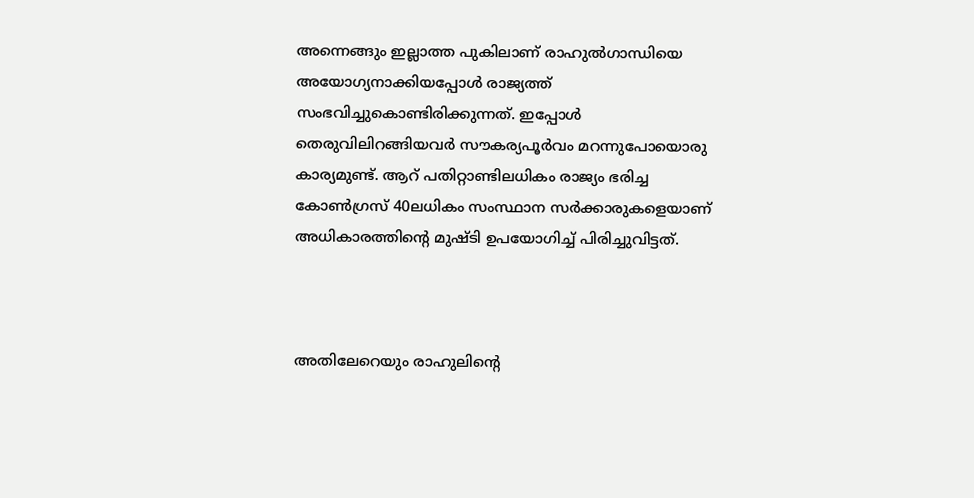അന്നെങ്ങും ഇല്ലാത്ത പുകിലാണ് രാഹുല്‍ഗാന്ധിയെ അയോഗ്യനാക്കിയപ്പോള്‍ രാജ്യത്ത് സംഭവിച്ചുകൊണ്ടിരിക്കുന്നത്. ഇപ്പോള്‍ തെരുവിലിറങ്ങിയവര്‍ സൗകര്യപൂര്‍വം മറന്നുപോയൊരു കാര്യമുണ്ട്. ആറ് പതിറ്റാണ്ടിലധികം രാജ്യം ഭരിച്ച കോണ്‍ഗ്രസ് 40ലധികം സംസ്ഥാന സര്‍ക്കാരുകളെയാണ് അധികാരത്തിന്റെ മുഷ്ടി ഉപയോഗിച്ച് പിരിച്ചുവിട്ടത്.



അതിലേറെയും രാഹുലിന്റെ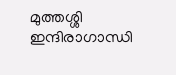മുത്തശ്ശി ഇന്ദിരാഗാന്ധി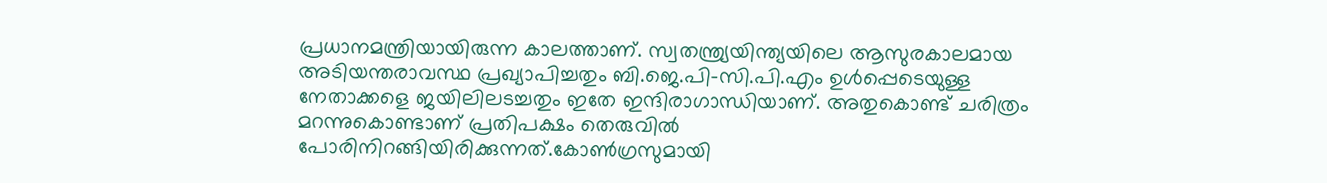പ്രധാനമന്ത്രിയായിരുന്ന കാലത്താണ്. സ്വതന്ത്ര്യയിന്ത്യയിലെ ആസുരകാലമായ അടിയന്തരാവസ്ഥ പ്രഖ്യാപിച്ചതും ബി.ജെ.പി-സി.പി.എം ഉള്‍പ്പെടെയുള്ള നേതാക്കളെ ജയിലിലടച്ചതും ഇതേ ഇന്ദിരാഗാന്ധിയാണ്. അതുകൊണ്ട് ചരിത്രം മറന്നുകൊണ്ടാണ് പ്രതിപക്ഷം തെരുവില്‍ പോരിനിറങ്ങിയിരിക്കുന്നത്.കോണ്‍ഗ്രസുമായി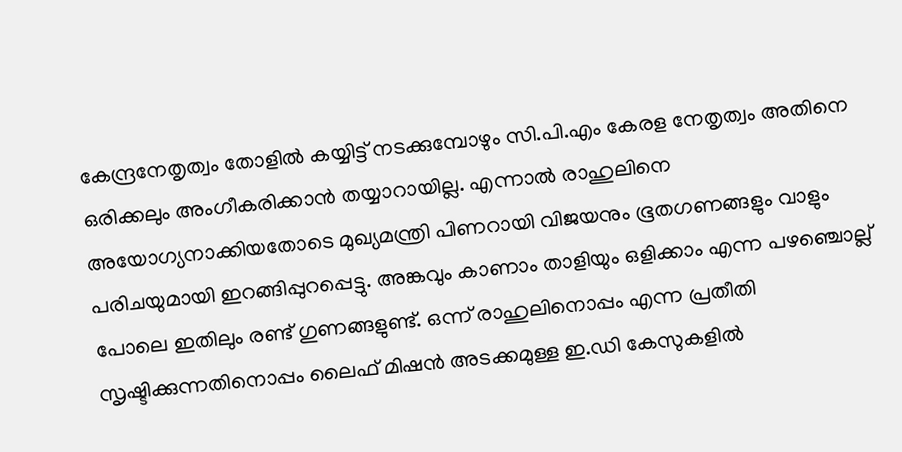കേന്ദ്രനേതൃത്വം തോളില്‍ കയ്യിട്ട് നടക്കുമ്പോഴും സി.പി.എം കേരള നേതൃത്വം അതിനെ ഒരിക്കലും അംഗീകരിക്കാന്‍ തയ്യാറായില്ല. എന്നാല്‍ രാഹുലിനെ അയോഗ്യനാക്കിയതോടെ മുഖ്യമന്ത്രി പിണറായി വിജയനും ഭൂതഗണങ്ങളും വാളും പരിചയുമായി ഇറങ്ങിപ്പുറപ്പെട്ടു. അങ്കവും കാണാം താളിയും ഒളിക്കാം എന്ന പഴഞ്ചൊല്ല് പോലെ ഇതിലും രണ്ട് ഗുണങ്ങളുണ്ട്. ഒന്ന് രാഹുലിനൊപ്പം എന്ന പ്രതീതി സൃഷ്ടിക്കുന്നതിനൊപ്പം ലൈഫ് മിഷന്‍ അടക്കമുള്ള ഇ.ഡി കേസുകളില്‍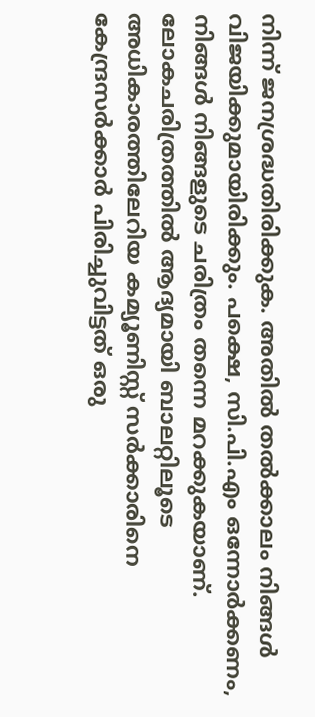നിന്ന് ജനശ്രദ്ധതിരിക്കുക. അതില്‍ തല്‍ക്കാലം നിങ്ങള്‍ വിജയിക്കുമായിരിക്കും. പക്ഷെ, സി.പി.എം ഒന്നോര്‍ക്കണം, നിങ്ങള്‍ നിങ്ങളുടെ ചരിത്രം തന്നെ മറക്കുകയാണ്. ലോകചരിത്രത്തില്‍ ആദ്യമായി ബാലറ്റിലൂടെ അധികാരത്തിലേറിയ കമ്യൂണിസ്റ്റ് സര്‍ക്കാരിനെ കേന്ദ്രസര്‍ക്കാര്‍ പിരിച്ചുവിട്ടത് ഒരു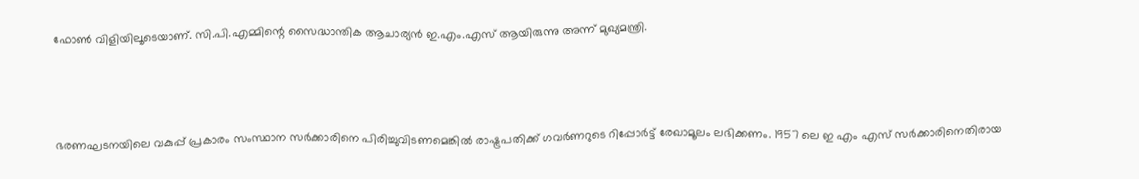ഫോണ്‍ വിളിയിലൂടെയാണ്. സി.പി.എമ്മിന്റെ സൈദ്ധാന്തിക ആചാര്യന്‍ ഇ.എം.എസ് ആയിരുന്നു അന്ന് മുഖ്യമന്ത്രി.



ഭരണഘടനയിലെ വകുപ്പ് പ്രകാരം സംസ്ഥാന സര്‍ക്കാരിനെ പിരിച്ചുവിടണമെങ്കില്‍ രാഷ്ട്രപതിക്ക് ഗവര്‍ണറുടെ റിപ്പോര്‍ട്ട് രേഖാമൂലം ലഭിക്കണം. 1957 ലെ ഇ എം എസ് സര്‍ക്കാരിനെതിരായ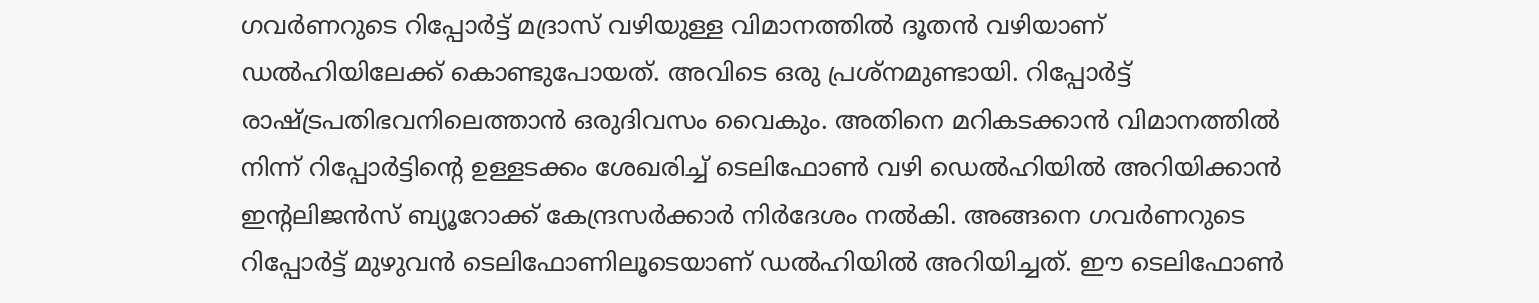ഗവര്‍ണറുടെ റിപ്പോര്‍ട്ട് മദ്രാസ് വഴിയുള്ള വിമാനത്തില്‍ ദൂതന്‍ വഴിയാണ് ഡല്‍ഹിയിലേക്ക് കൊണ്ടുപോയത്. അവിടെ ഒരു പ്രശ്‌നമുണ്ടായി. റിപ്പോര്‍ട്ട് രാഷ്ട്രപതിഭവനിലെത്താന്‍ ഒരുദിവസം വൈകും. അതിനെ മറികടക്കാന്‍ വിമാനത്തില്‍ നിന്ന് റിപ്പോര്‍ട്ടിന്റെ ഉള്ളടക്കം ശേഖരിച്ച് ടെലിഫോണ്‍ വഴി ഡെല്‍ഹിയില്‍ അറിയിക്കാന്‍ ഇന്റലിജന്‍സ് ബ്യൂറോക്ക് കേന്ദ്രസര്‍ക്കാര്‍ നിര്‍ദേശം നല്‍കി. അങ്ങനെ ഗവര്‍ണറുടെ റിപ്പോര്‍ട്ട് മുഴുവന്‍ ടെലിഫോണിലൂടെയാണ് ഡല്‍ഹിയില്‍ അറിയിച്ചത്. ഈ ടെലിഫോണ്‍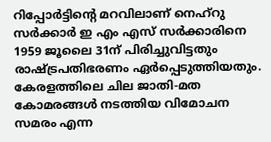റിപ്പോര്‍ട്ടിന്റെ മറവിലാണ് നെഹ്റു സര്‍ക്കാര്‍ ഇ എം എസ് സര്‍ക്കാരിനെ 1959 ജൂലൈ 31ന് പിരിച്ചുവിട്ടതും രാഷ്ട്രപതിഭരണം ഏര്‍പ്പെടുത്തിയതും. കേരളത്തിലെ ചില ജാതി-മത കോമരങ്ങള്‍ നടത്തിയ വിമോചന സമരം എന്ന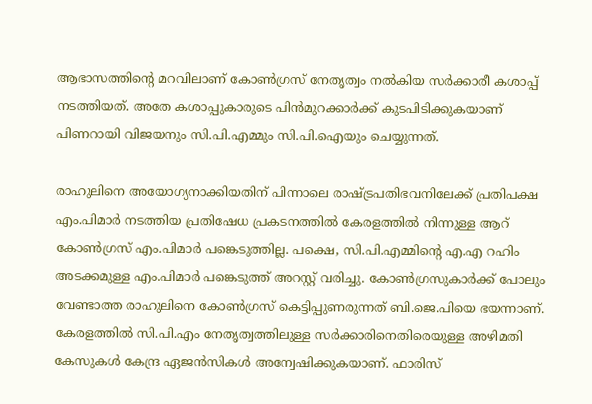ആഭാസത്തിന്റെ മറവിലാണ് കോണ്‍ഗ്രസ് നേതൃത്വം നല്‍കിയ സര്‍ക്കാരീ കശാപ്പ് നടത്തിയത്. അതേ കശാപ്പുകാരുടെ പിന്‍മുറക്കാര്‍ക്ക് കുടപിടിക്കുകയാണ് പിണറായി വിജയനും സി.പി.എമ്മും സി.പി.ഐയും ചെയ്യുന്നത്.

രാഹുലിനെ അയോഗ്യനാക്കിയതിന് പിന്നാലെ രാഷ്ട്രപതിഭവനിലേക്ക് പ്രതിപക്ഷ എം.പിമാര്‍ നടത്തിയ പ്രതിഷേധ പ്രകടനത്തില്‍ കേരളത്തില്‍ നിന്നുള്ള ആറ് കോണ്‍ഗ്രസ് എം.പിമാര്‍ പങ്കെടുത്തില്ല. പക്ഷെ, സി.പി.എമ്മിന്റെ എ.എ റഹിം അടക്കമുള്ള എം.പിമാര്‍ പങ്കെടുത്ത് അറസ്റ്റ് വരിച്ചു. കോണ്‍ഗ്രസുകാര്‍ക്ക് പോലും വേണ്ടാത്ത രാഹുലിനെ കോണ്‍ഗ്രസ് കെട്ടിപ്പുണരുന്നത് ബി.ജെ.പിയെ ഭയന്നാണ്. കേരളത്തില്‍ സി.പി.എം നേതൃത്വത്തിലുള്ള സര്‍ക്കാരിനെതിരെയുള്ള അഴിമതി കേസുകള്‍ കേന്ദ്ര ഏജന്‍സികള്‍ അന്വേഷിക്കുകയാണ്. ഫാരിസ്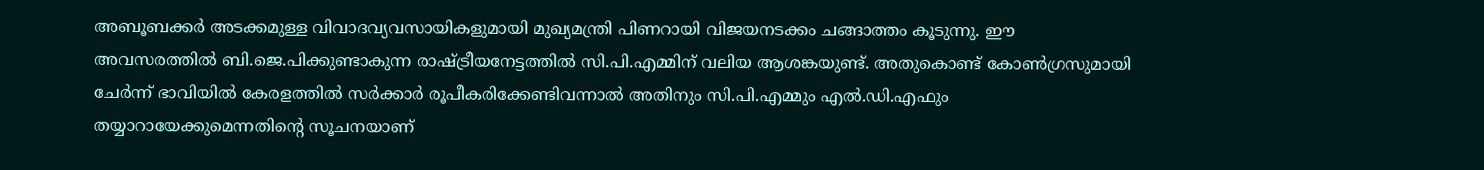അബൂബക്കര്‍ അടക്കമുള്ള വിവാദവ്യവസായികളുമായി മുഖ്യമന്ത്രി പിണറായി വിജയനടക്കം ചങ്ങാത്തം കൂടുന്നു. ഈ അവസരത്തില്‍ ബി.ജെ.പിക്കുണ്ടാകുന്ന രാഷ്ട്രീയനേട്ടത്തില്‍ സി.പി.എമ്മിന് വലിയ ആശങ്കയുണ്ട്. അതുകൊണ്ട് കോണ്‍ഗ്രസുമായി ചേര്‍ന്ന് ഭാവിയില്‍ കേരളത്തില്‍ സര്‍ക്കാര്‍ രൂപീകരിക്കേണ്ടിവന്നാല്‍ അതിനും സി.പി.എമ്മും എല്‍.ഡി.എഫും തയ്യാറായേക്കുമെന്നതിന്റെ സൂചനയാണ്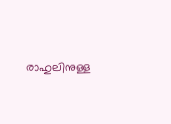രാഹുലിനുള്ള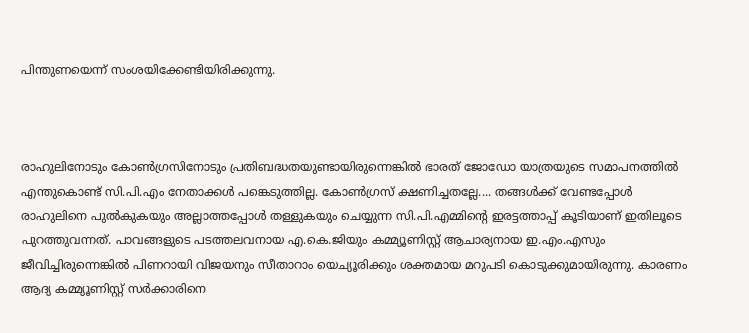പിന്തുണയെന്ന് സംശയിക്കേണ്ടിയിരിക്കുന്നു.



രാഹുലിനോടും കോണ്‍ഗ്രസിനോടും പ്രതിബദ്ധതയുണ്ടായിരുന്നെങ്കില്‍ ഭാരത് ജോഡോ യാത്രയുടെ സമാപനത്തില്‍ എന്തുകൊണ്ട് സി.പി.എം നേതാക്കള്‍ പങ്കെടുത്തില്ല. കോണ്‍ഗ്രസ് ക്ഷണിച്ചതല്ലേ.... തങ്ങള്‍ക്ക് വേണ്ടപ്പോള്‍ രാഹുലിനെ പുല്‍കുകയും അല്ലാത്തപ്പോള്‍ തള്ളുകയും ചെയ്യുന്ന സി.പി.എമ്മിന്റെ ഇരട്ടത്താപ്പ് കൂടിയാണ് ഇതിലൂടെ പുറത്തുവന്നത്. പാവങ്ങളുടെ പടത്തലവനായ എ.കെ.ജിയും കമ്മ്യൂണിസ്റ്റ് ആചാര്യനായ ഇ.എം.എസും ജീവിച്ചിരുന്നെങ്കില്‍ പിണറായി വിജയനും സീതാറാം യെച്യൂരിക്കും ശക്തമായ മറുപടി കൊടുക്കുമായിരുന്നു. കാരണം ആദ്യ കമ്മ്യൂണിസ്റ്റ് സര്‍ക്കാരിനെ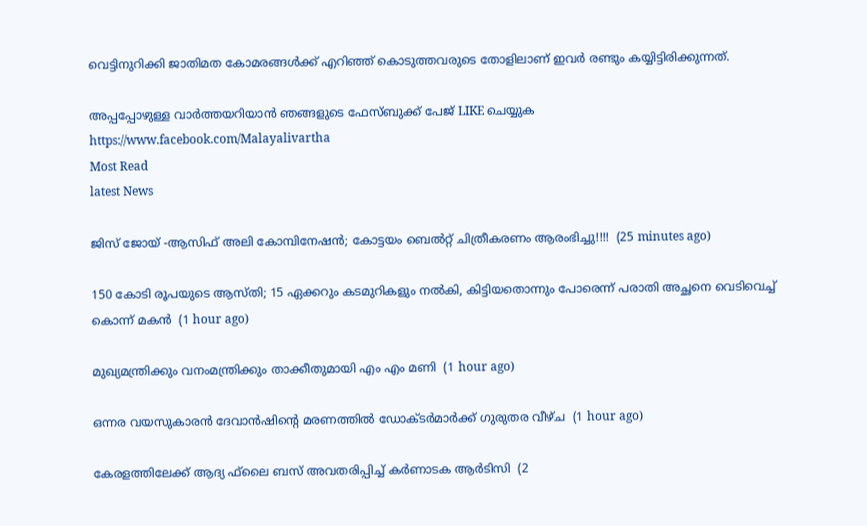വെട്ടിനുറിക്കി ജാതിമത കോമരങ്ങള്‍ക്ക് എറിഞ്ഞ് കൊടുത്തവരുടെ തോളിലാണ് ഇവര്‍ രണ്ടും കയ്യിട്ടിരിക്കുന്നത്.

അപ്പപ്പോഴുള്ള വാര്‍ത്തയറിയാന്‍ ഞങ്ങളുടെ ഫേസ്‌ബുക്ക്‌ പേജ് LIKE ചെയ്യുക
https://www.facebook.com/Malayalivartha
Most Read
latest News

ജിസ് ജോയ് -ആസിഫ് അലി കോമ്പിനേഷൻ; കോട്ടയം ബെൽറ്റ് ചിത്രീകരണം ആരംഭിച്ചു!!!!  (25 minutes ago)

150 കോടി രൂപയുടെ ആസ്തി; 15 ഏക്കറും കടമുറികളും നൽകി, കിട്ടിയതൊന്നും പോരെന്ന് പരാതി അച്ഛനെ വെടിവെച്ച് കൊന്ന് മകൻ  (1 hour ago)

മുഖ്യമന്ത്രിക്കും വനംമന്ത്രിക്കും താക്കീതുമായി എം എം മണി  (1 hour ago)

ഒന്നര വയസുകാരന്‍ ദേവാന്‍ഷിന്റെ മരണത്തില്‍ ഡോക്ടര്‍മാര്‍ക്ക് ഗുരുതര വീഴ്ച  (1 hour ago)

കേരളത്തിലേക്ക് ആദ്യ ഫ്‌ലൈ ബസ് അവതരിപ്പിച്ച് കര്‍ണാടക ആര്‍ടിസി  (2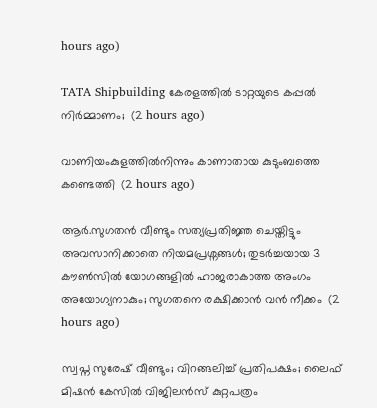hours ago)

TATA Shipbuilding കേരളത്തിൽ ടാറ്റയുടെ കപ്പൽ നിർമ്മാണം;  (2 hours ago)

വാണിയംകുളത്തില്‍നിന്നും കാണാതായ കുടുംബത്തെ കണ്ടെത്തി  (2 hours ago)

ആർ.സുഗതൻ വീണ്ടും സത്യപ്രതിജ്ഞ ചെയ്തിട്ടും അവസാനിക്കാതെ നിയമപ്രശ്നങ്ങൾ; തുടർച്ചയായ 3 കൗൺസിൽ യോഗങ്ങളിൽ ഹാജരാകാത്ത അംഗം അയോഗ്യനാകും; സുഗതനെ രക്ഷിക്കാൻ വൻ നീക്കം  (2 hours ago)

സ്വപ്ന സുരേഷ് വീണ്ടും; വിറങ്ങലിച്ച് പ്രതിപക്ഷം; ലൈഫ് മിഷൻ കേസിൽ വിജിലൻസ് കുറ്റപത്രം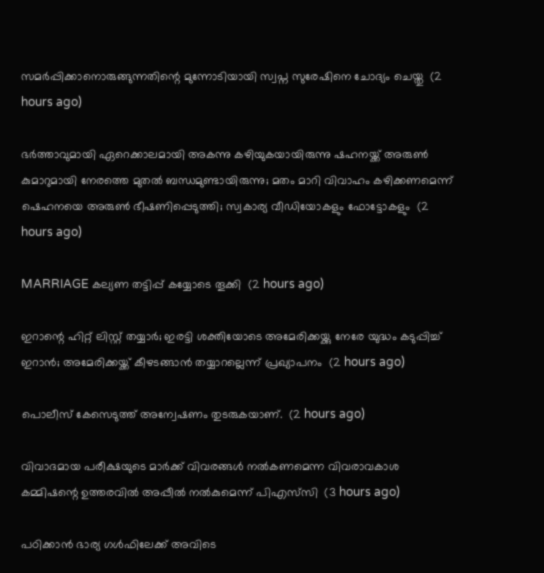സമർപ്പിക്കാനൊരുങ്ങുന്നതിന്റെ മുന്നോടിയായി സ്വപ്ന സുരേഷിനെ ചോദ്യം ചെയ്തു  (2 hours ago)

ഭർത്താവുമായി ഏറെക്കാലമായി അകന്നു കഴിയുകയായിരുന്നു ഷഹനയ്ക്ക് അരുൺ കുമാറുമായി നേരത്തെ മുതൽ ബന്ധമുണ്ടായിരുന്നു; മതം മാറി വിവാഹം കഴിക്കണമെന്ന് ഷെഹനയെ അരുൺ ഭീഷണിപ്പെടുത്തി; സ്വകാര്യ വീഡിയോകളും ഫോട്ടോകളും  (2 hours ago)

MARRIAGE കല്യണ തട്ടിപ്പ് കയ്യോടെ തൂക്കി  (2 hours ago)

ഇറാന്റെ ഹിറ്റ് ലിസ്റ്റ് തയ്യാർ; ഇരട്ടി ശക്തിയോടെ അമേരിക്കയ്ക്കു നേരേ യുദ്ധം കടുപ്പിച്ച് ഇറാൻ; അമേരിക്കയ്ക്ക് കീഴടങ്ങാന്‍ തയ്യാറല്ലെന്ന് പ്രഖ്യാപനം  (2 hours ago)

പൊലീസ് കേസെടുത്ത് അന്വേഷണം തുടരുകയാണ്.  (2 hours ago)

വിവാദമായ പരീക്ഷയുടെ മാര്‍ക്ക് വിവരങ്ങള്‍ നല്‍കണമെന്ന വിവരാവകാശ കമ്മിഷന്റെ ഉത്തരവില്‍ അപ്പീല്‍ നല്‍കുമെന്ന് പിഎസ്‌സി  (3 hours ago)

പഠിക്കാൻ ഭാര്യ ഗൾഫിലേക്ക് അവിടെ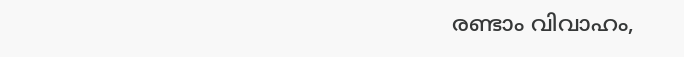രണ്ടാം വിവാഹം,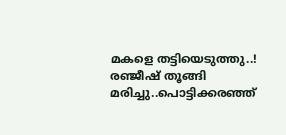മകളെ തട്ടിയെടുത്തു..! രഞ്ജീഷ് തൂങ്ങി മരിച്ചു..പൊട്ടിക്കരഞ്ഞ്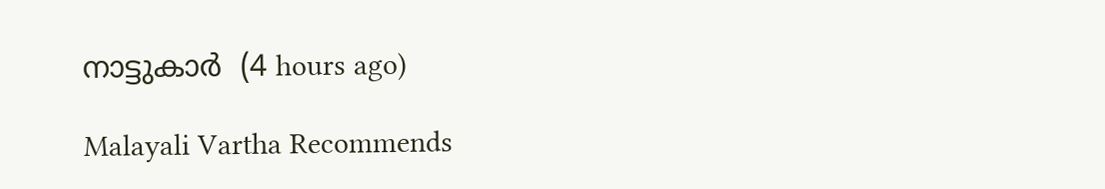നാട്ടുകാർ  (4 hours ago)

Malayali Vartha Recommends